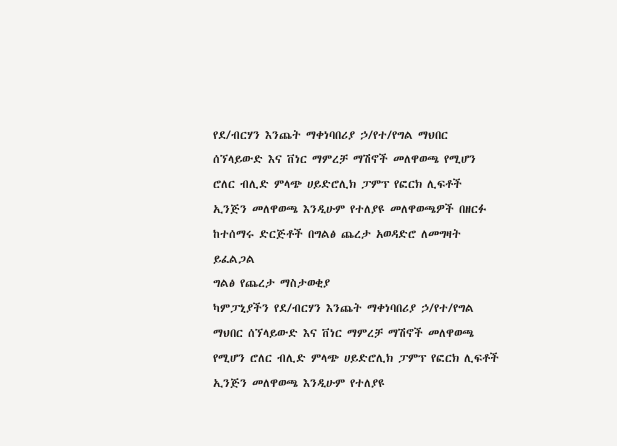የደ/ብርሃን እንጨት ማቀነባበሪያ ኃ/የተ/የግል ማህበር ሰኘላይውድ እና ቨነር ማምረቻ ማሽኖች መለዋወጫ የሚሆን ሮለር ብሊድ ምላጭ ሀይድሮሊክ ፓምፕ የፎርክ ሊፍቶች ኢንጅን መለዋወጫ እንዲሁም የተለያዩ መለዋወጫዎች በዘርፉ ከተሰማሩ ድርጅቶች በግልፅ ጨረታ አወዳድሮ ለመግዛት ይፈልጋል
ግልፅ የጨረታ ማስታወቂያ
ካምፓኒያችን የደ/ብርሃን እንጨት ማቀነባበሪያ ኃ/የተ/የግል ማህበር ሰኘላይውድ እና ቨነር ማምረቻ ማሽኖች መለዋወጫ የሚሆን ሮለር ብሊድ ምላጭ ሀይድሮሊክ ፓምፕ የፎርክ ሊፍቶች ኢንጅን መለዋወጫ እንዲሁም የተለያዩ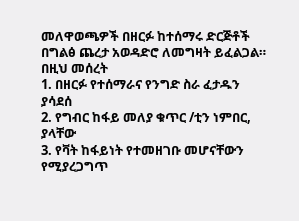መለዋወጫዎች በዘርፉ ከተሰማሩ ድርጅቶች በግልፅ ጨረታ አወዳድሮ ለመግዛት ይፈልጋል።
በዚህ መሰረት
1. በዘርፉ የተሰማራና የንግድ ስራ ፈታዱን ያሳደሰ
2. የግብር ከፋይ መለያ ቁጥር /ቲን ነምበር, ያላቸው
3. የቫት ከፋይነት የተመዘገቡ መሆናቸውን የሚያረጋግጥ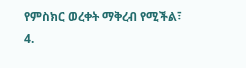የምስክር ወረቀት ማቅረብ የሚችል፣
4.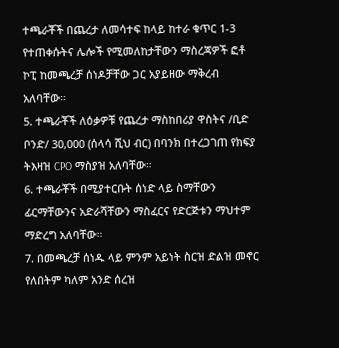ተጫራቾች በጨረታ ለመሳተፍ ከላይ ከተራ ቁጥር 1-3 የተጠቀሱትና ሌሎች የሚመለከታቸውን ማስረጃዎች ፎቶ ኮፒ ከመጫረቻ ሰነዶቻቸው ጋር አያይዘው ማቅረብ አለባቸው።
5. ተጫራቾች ለዕቃዎቹ የጨረታ ማስከበሪያ ዋስትና /ቢድ ቦንድ/ 30,000 (ሰላሳ ሺህ ብር) በባንክ በተረጋገጠ የክፍያ ትእዛዝ CPO ማስያዝ አለባቸው።
6. ተጫራቾች በሚያተርቡት ሰነድ ላይ ስማቸውን ፊርማቸውንና አድራሻቸውን ማስፈርና የድርጅቱን ማህተም ማድረግ አለባቸው።
7. በመጫረቻ ሰነዱ ላይ ምንም አይነት ስርዝ ድልዝ መኖር የለበትም ካለም አንድ ሰረዝ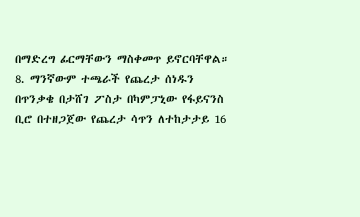በማድረግ ፊርማቸውን ማስቀመጥ ይኖርባቸዋል።
8. ማንኛውም ተጫራች የጨረታ ሰነዱን በጥንቃቄ በታሸገ ፖስታ በካምፓኒው የፋይናንስ ቢሮ በተዘጋጀው የጨረታ ሳጥን ለተከታታይ 16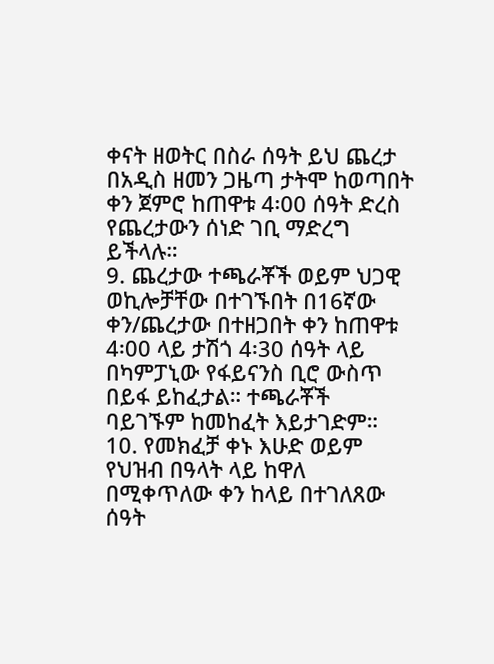ቀናት ዘወትር በስራ ሰዓት ይህ ጨረታ በአዲስ ዘመን ጋዜጣ ታትሞ ከወጣበት ቀን ጀምሮ ከጠዋቱ 4፡00 ሰዓት ድረስ የጨረታውን ሰነድ ገቢ ማድረግ ይችላሉ።
9. ጨረታው ተጫራቾች ወይም ህጋዊ ወኪሎቻቸው በተገኙበት በ16ኛው ቀን/ጨረታው በተዘጋበት ቀን ከጠዋቱ 4፡00 ላይ ታሽጎ 4፡30 ሰዓት ላይ በካምፓኒው የፋይናንስ ቢሮ ውስጥ በይፋ ይከፈታል። ተጫራቾች ባይገኙም ከመከፈት እይታገድም።
10. የመክፈቻ ቀኑ እሁድ ወይም የህዝብ በዓላት ላይ ከዋለ በሚቀጥለው ቀን ከላይ በተገለጸው ሰዓት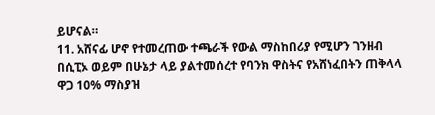ይሆናል።
11. አሸናፊ ሆኖ የተመረጠው ተጫራች የውል ማስከበሪያ የሚሆን ገንዘብ በሲፒኦ ወይም በሁኔታ ላይ ያልተመሰረተ የባንክ ዋስትና የአሸነፈበትን ጠቅላላ ዋጋ 10% ማስያዝ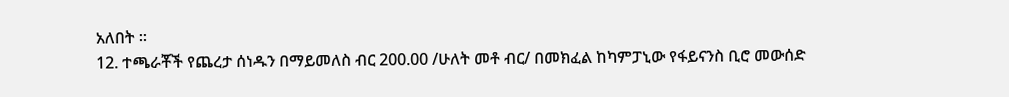አለበት ።
12. ተጫራቾች የጨረታ ሰነዱን በማይመለስ ብር 200.00 /ሁለት መቶ ብር/ በመክፈል ከካምፓኒው የፋይናንስ ቢሮ መውሰድ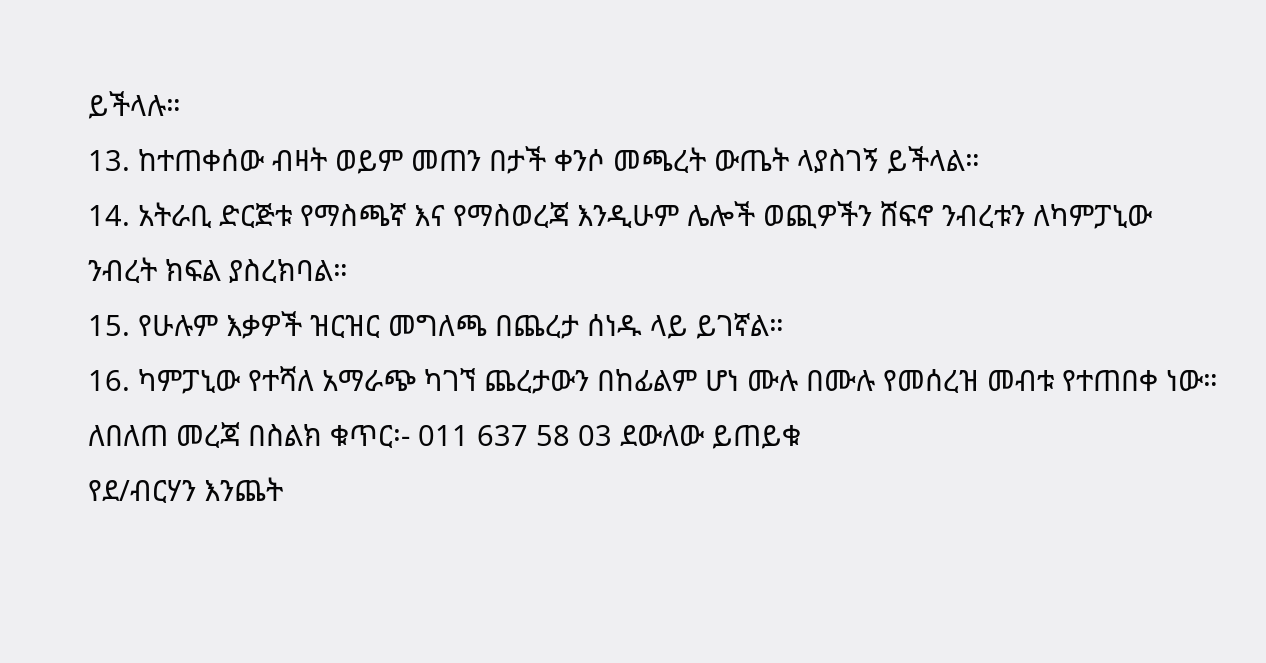ይችላሉ።
13. ከተጠቀሰው ብዛት ወይም መጠን በታች ቀንሶ መጫረት ውጤት ላያስገኝ ይችላል።
14. አትራቢ ድርጅቱ የማስጫኛ እና የማስወረጃ እንዲሁም ሌሎች ወጪዎችን ሸፍኖ ንብረቱን ለካምፓኒው ንብረት ክፍል ያስረክባል።
15. የሁሉም እቃዎች ዝርዝር መግለጫ በጨረታ ሰነዱ ላይ ይገኛል።
16. ካምፓኒው የተሻለ አማራጭ ካገኘ ጨረታውን በከፊልም ሆነ ሙሉ በሙሉ የመሰረዝ መብቱ የተጠበቀ ነው።
ለበለጠ መረጃ በስልክ ቁጥር፡- 011 637 58 03 ደውለው ይጠይቁ
የደ/ብርሃን እንጨት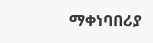ማቀነባበሪያ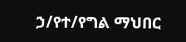ኃ/የተ/የግል ማህበር